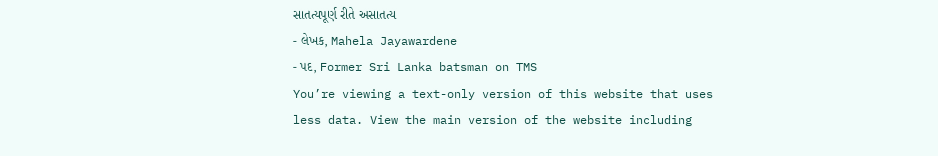સાતત્યપૂર્ણ રીતે અસાતત્ય
- લેખક, Mahela Jayawardene
- પદ, Former Sri Lanka batsman on TMS
You’re viewing a text-only version of this website that uses less data. View the main version of the website including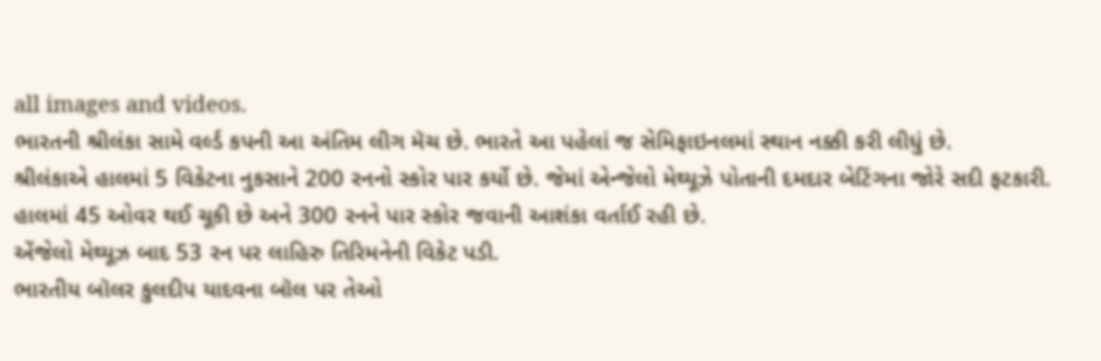all images and videos.
ભારતની શ્રીલંકા સામે વર્લ્ડ કપની આ અંતિમ લીગ મૅચ છે. ભારતે આ પહેલાં જ સેમિફાઇનલમાં સ્થાન નક્કી કરી લીધું છે.
શ્રીલંકાએ હાલમાં 5 વિકેટના નુકસાને 200 રનનો સ્કોર પાર કર્યો છે. જેમાં એન્જેલો મેથ્યૂઝે પોતાની દમદાર બેટિંગના જોરે સદી ફટકારી.
હાલમાં 45 ઓવર થઈ ચૂકી છે અને 300 રનને પાર સ્કોર જવાની આશંકા વર્તાઈ રહી છે.
એંજેલો મેથ્યૂઝ બાદ 53 રન પર લાહિરુ તિરિમનેની વિકેટ પડી.
ભારતીય બૉલર કુલદીપ યાદવના બૉલ પર તેઓ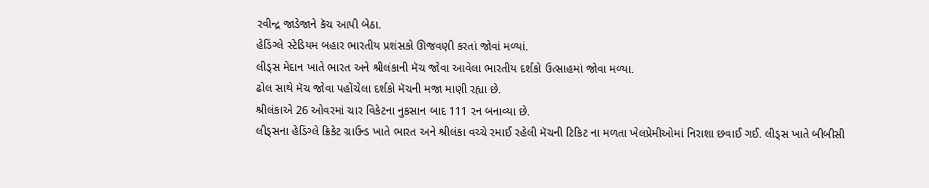રવીન્દ્ર જાડેજાને કૅચ આપી બેઠા.
હેડિંગ્લે સ્ટેડિયમ બહાર ભારતીય પ્રશંસકો ઊજવણી કરતાં જોવાં મળ્યાં.
લીડ્સ મેદાન ખાતે ભારત અને શ્રીલંકાની મૅચ જોવા આવેલા ભારતીય દર્શકો ઉત્સાહમાં જોવા મળ્યા.
ઢોલ સાથે મૅચ જોવા પહોંચેલા દર્શકો મૅચની મજા માણી રહ્યા છે.
શ્રીલંકાએ 26 ઓવરમાં ચાર વિકેટના નુકસાન બાદ 111 રન બનાવ્યા છે.
લીડ્સના હેડિંગ્લે ક્રિકેટ ગ્રાઉન્ડ ખાતે ભારત અને શ્રીલંકા વચ્ચે રમાઈ રહેલી મૅચની ટિકિટ ના મળતા ખેલપ્રેમીઓમાં નિરાશા છવાઈ ગઈ. લીડ્સ ખાતે બીબીસી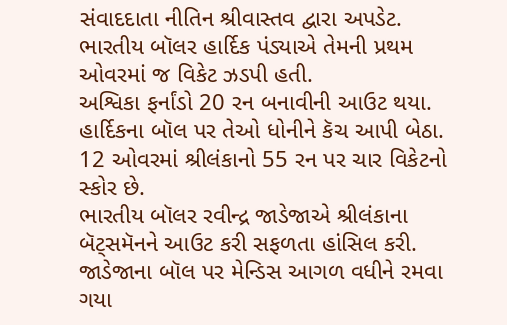સંવાદદાતા નીતિન શ્રીવાસ્તવ દ્વારા અપડેટ.
ભારતીય બૉલર હાર્દિક પંડ્યાએ તેમની પ્રથમ ઓવરમાં જ વિકેટ ઝડપી હતી.
અશ્વિકા ફર્નાંડો 20 રન બનાવીની આઉટ થયા. હાર્દિકના બૉલ પર તેઓ ધોનીને કૅચ આપી બેઠા.
12 ઓવરમાં શ્રીલંકાનો 55 રન પર ચાર વિકેટનો સ્કોર છે.
ભારતીય બૉલર રવીન્દ્ર જાડેજાએ શ્રીલંકાના બૅટ્સમૅનને આઉટ કરી સફળતા હાંસિલ કરી.
જાડેજાના બૉલ પર મેન્ડિસ આગળ વધીને રમવા ગયા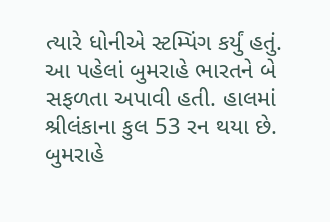ત્યારે ધોનીએ સ્ટમ્પિંગ કર્યું હતું.
આ પહેલાં બુમરાહે ભારતને બે સફળતા અપાવી હતી. હાલમાં શ્રીલંકાના કુલ 53 રન થયા છે.
બુમરાહે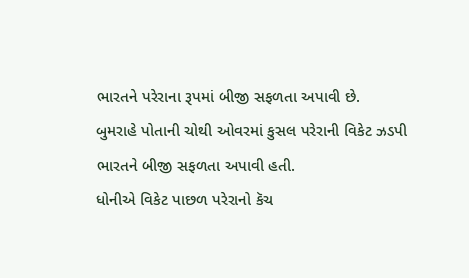ભારતને પરેરાના રૂપમાં બીજી સફળતા અપાવી છે.
બુમરાહે પોતાની ચોથી ઓવરમાં કુસલ પરેરાની વિકેટ ઝડપી ભારતને બીજી સફળતા અપાવી હતી.
ધોનીએ વિકેટ પાછળ પરેરાનો કૅચ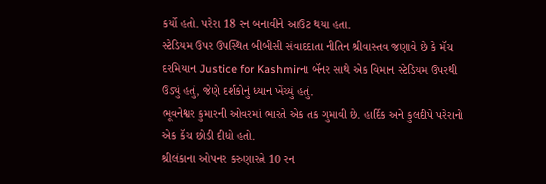કર્યો હતો. પરેરા 18 રન બનાવીને આઉટ થયા હતા.
સ્ટેડિયમ ઉપર ઉપસ્થિત બીબીસી સંવાદદાતા નીતિન શ્રીવાસ્તવ જણાવે છે કે મૅચ દરમિયાન Justice for Kashmirના બૅનર સાથે એક વિમાન સ્ટેડિયમ ઉપરથી ઉડ્યું હતું, જેણે દર્શકોનું ધ્યાન ખેંચ્યું હતું.
ભૂવનેશ્વર કુમારની ઓવરમાં ભારતે એક તક ગુમાવી છે. હાર્દિક અને કુલદીપે પરેરાનો એક કૅચ છોડી દીધો હતો.
શ્રીલંકાના ઓપનર કરુણારત્ને 10 રન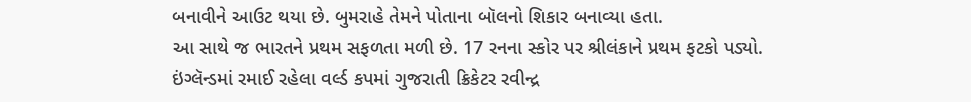બનાવીને આઉટ થયા છે. બુમરાહે તેમને પોતાના બૉલનો શિકાર બનાવ્યા હતા.
આ સાથે જ ભારતને પ્રથમ સફળતા મળી છે. 17 રનના સ્કોર પર શ્રીલંકાને પ્રથમ ફટકો પડ્યો.
ઇંગ્લૅન્ડમાં રમાઈ રહેલા વર્લ્ડ કપમાં ગુજરાતી ક્રિકેટર રવીન્દ્ર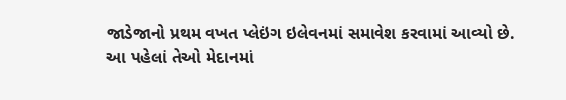જાડેજાનો પ્રથમ વખત પ્લેઇંગ ઇલેવનમાં સમાવેશ કરવામાં આવ્યો છે.
આ પહેલાં તેઓ મેદાનમાં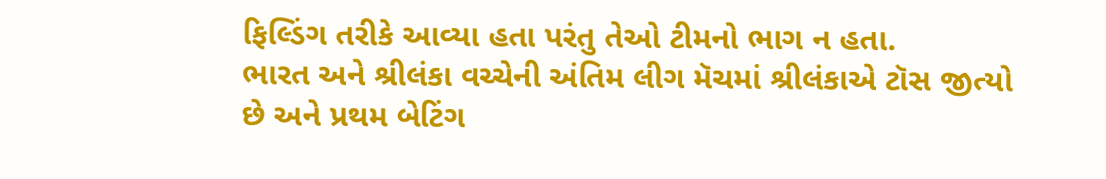ફિલ્ડિંગ તરીકે આવ્યા હતા પરંતુ તેઓ ટીમનો ભાગ ન હતા.
ભારત અને શ્રીલંકા વચ્ચેની અંતિમ લીગ મૅચમાં શ્રીલંકાએ ટૉસ જીત્યો છે અને પ્રથમ બેટિંગ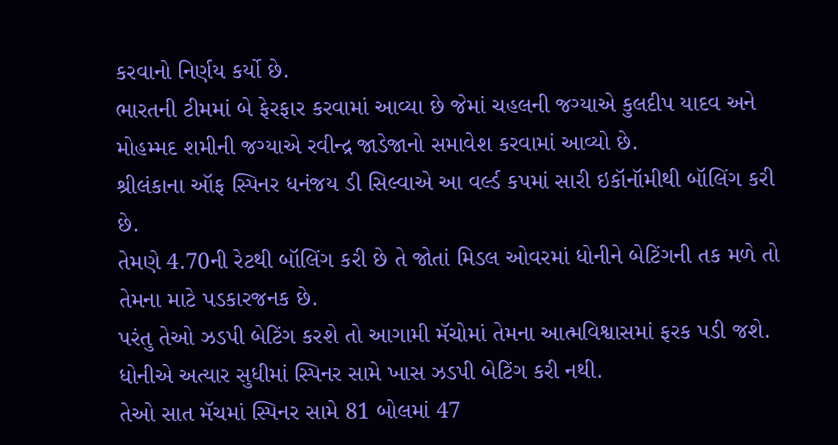કરવાનો નિર્ણય કર્યો છે.
ભારતની ટીમમાં બે ફેરફાર કરવામાં આવ્યા છે જેમાં ચહલની જગ્યાએ કુલદીપ યાદવ અને મોહમ્મદ શમીની જગ્યાએ રવીન્દ્ર જાડેજાનો સમાવેશ કરવામાં આવ્યો છે.
શ્રીલંકાના ઑફ સ્પિનર ધનંજય ડી સિલ્વાએ આ વર્લ્ડ કપમાં સારી ઇકૉનૉમીથી બૉલિંગ કરી છે.
તેમણે 4.70ની રેટથી બૉલિંગ કરી છે તે જોતાં મિડલ ઓવરમાં ધોનીને બેટિંગની તક મળે તો તેમના માટે પડકારજનક છે.
પરંતુ તેઓ ઝડપી બેટિંગ કરશે તો આગામી મૅચોમાં તેમના આત્મવિશ્વાસમાં ફરક પડી જશે.
ધોનીએ અત્યાર સુધીમાં સ્પિનર સામે ખાસ ઝડપી બેટિંગ કરી નથી.
તેઓ સાત મૅચમાં સ્પિનર સામે 81 બોલમાં 47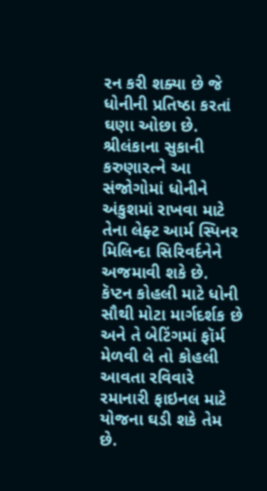રન કરી શક્યા છે જે ધોનીની પ્રતિષ્ઠા કરતાં ઘણા ઓછા છે.
શ્રીલંકાના સુકાની કરુણારત્ને આ સંજોગોમાં ધોનીને અંકુશમાં રાખવા માટે તેના લેફ્ટ આર્મ સ્પિનર મિલિન્દા સિરિવર્દનેને અજમાવી શકે છે.
કૅપ્ટન કોહલી માટે ધોની સૌથી મોટા માર્ગદર્શક છે અને તે બેટિંગમાં ફૉર્મ મેળવી લે તો કોહલી આવતા રવિવારે રમાનારી ફાઇનલ માટે યોજના ઘડી શકે તેમ છે.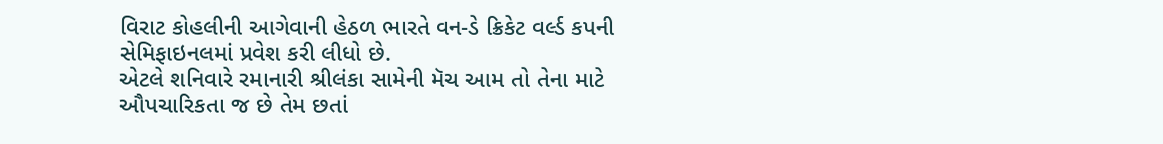વિરાટ કોહલીની આગેવાની હેઠળ ભારતે વન-ડે ક્રિકેટ વર્લ્ડ કપની સેમિફાઇનલમાં પ્રવેશ કરી લીધો છે.
એટલે શનિવારે રમાનારી શ્રીલંકા સામેની મૅચ આમ તો તેના માટે ઔપચારિકતા જ છે તેમ છતાં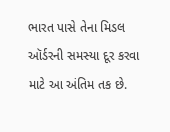ભારત પાસે તેના મિડલ ઑર્ડરની સમસ્યા દૂર કરવા માટે આ અંતિમ તક છે.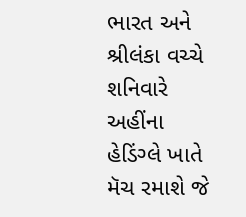ભારત અને શ્રીલંકા વચ્ચે શનિવારે અહીંના હેડિંગ્લે ખાતે મૅચ રમાશે જે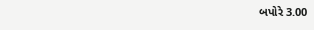બપોરે 3.00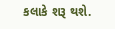કલાકે શરૂ થશે.